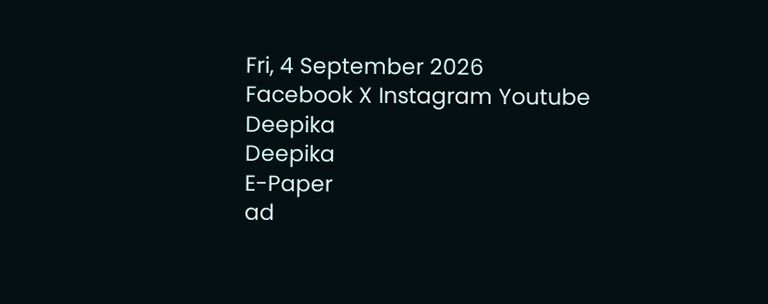Fri, 4 September 2026
Facebook X Instagram Youtube
Deepika
Deepika
E-Paper
ad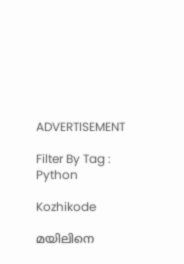ADVERTISEMENT

Filter By Tag : Python

Kozhikode

മയിലിനെ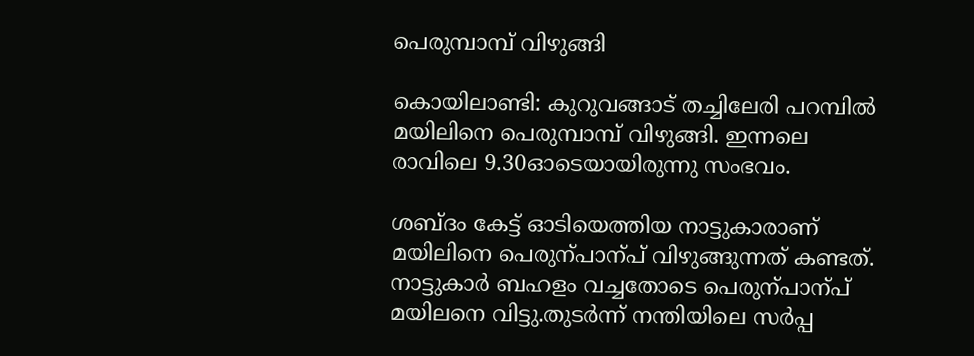പെരുമ്പാമ്പ് വിഴുങ്ങി

കൊയിലാണ്ടി: കുറുവങ്ങാട് തച്ചിലേരി പറമ്പില്‍ മയിലിനെ പെരുമ്പാമ്പ് വിഴുങ്ങി. ഇന്നലെ രാവിലെ 9.30ഓടെയായിരുന്നു സംഭവം.

ശബ്ദം കേട്ട് ഓടിയെത്തിയ നാട്ടുകാരാണ് മയിലിനെ പെരുന്പാന്പ് വിഴുങ്ങുന്നത് കണ്ടത്. നാട്ടുകാർ ബഹളം വച്ചതോടെ പെരുന്പാന്പ് മയിലനെ വിട്ടു.തുടർന്ന് നന്തിയിലെ സര്‍പ്പ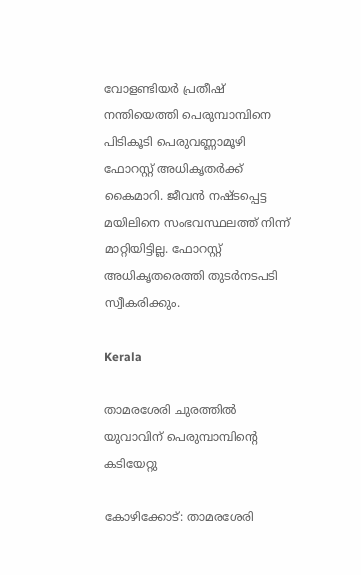വോളണ്ടിയര്‍ പ്രതീഷ് നന്തിയെത്തി പെരുമ്പാമ്പിനെ പിടികൂടി പെരുവണ്ണാമൂഴി ഫോറസ്റ്റ് അധികൃതര്‍ക്ക് കൈമാറി. ജീവന്‍ നഷ്ടപ്പെട്ട മയിലിനെ സംഭവസ്ഥലത്ത് നിന്ന് മാറ്റിയിട്ടില്ല. ഫോറസ്റ്റ് അധികൃതരെത്തി തുടര്‍നടപടി സ്വീകരിക്കും.

Kerala

താമരശേരി ചുരത്തിൽ യുവാവിന് പെരുമ്പാമ്പിന്‍റെ കടിയേറ്റു

കോഴിക്കോട്: താമരശേരി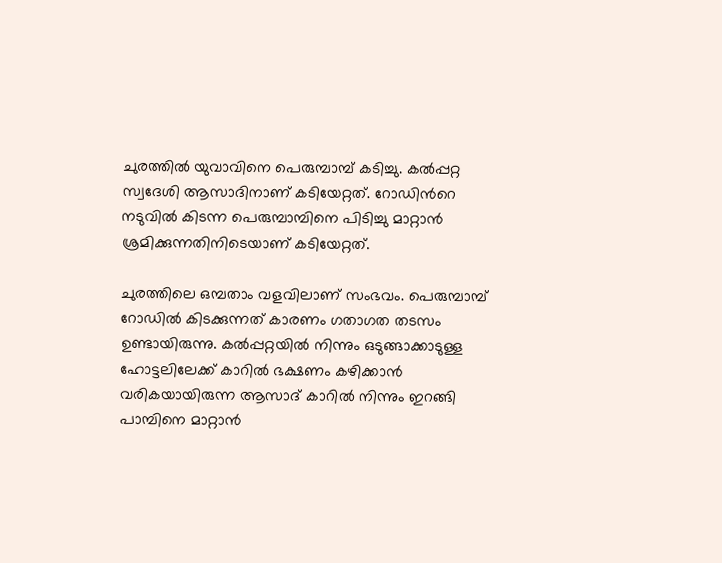ചുരത്തിൽ യുവാവിനെ പെരുമ്പാമ്പ് കടിച്ചു. കൽപ്പറ്റ സ്വദേശി ആസാദിനാണ് കടിയേറ്റത്. റോഡിന്‍റെ നടുവിൽ കിടന്ന പെരുമ്പാമ്പിനെ പിടിച്ചു മാറ്റാൻ ശ്രമിക്കുന്നതിനിടെയാണ് കടിയേറ്റത്.

ചുരത്തിലെ ഒമ്പതാം വളവിലാണ് സംഭവം. പെരുമ്പാമ്പ് റോഡിൽ കിടക്കുന്നത് കാരണം ഗതാഗത തടസം ഉണ്ടായിരുന്നു. കൽപ്പറ്റയിൽ നിന്നും ഒടുങ്ങാക്കാടുള്ള ഹോട്ടലിലേക്ക് കാറിൽ ഭക്ഷണം കഴിക്കാൻ വരികയായിരുന്ന ആസാദ് കാറിൽ നിന്നും ഇറങ്ങി പാമ്പിനെ മാറ്റാൻ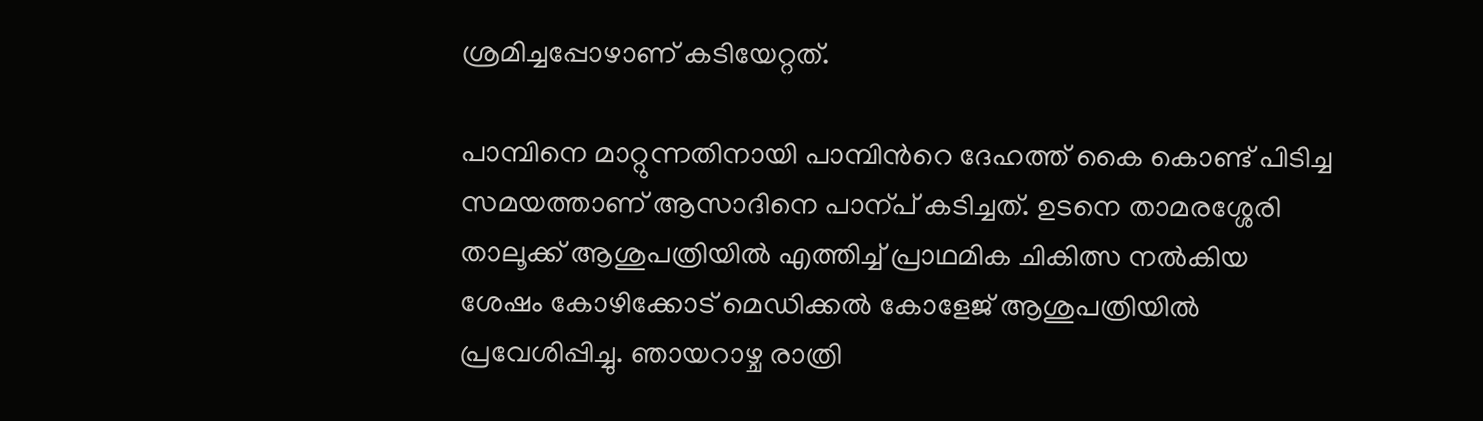ശ്രമിച്ചപ്പോഴാണ് കടിയേറ്റത്.

പാമ്പിനെ മാറ്റുന്നതിനായി പാമ്പിന്‍റെ ദേഹത്ത് കൈ കൊണ്ട് പിടിച്ച സമയത്താണ് ആസാദിനെ പാന്പ് കടിച്ചത്. ഉടനെ താമരശ്ശേരി താലൂക്ക് ആശുപത്രിയിൽ എത്തിച്ച് പ്രാഥമിക ചികിത്സ നൽകിയ ശേഷം കോഴിക്കോട് മെഡിക്കൽ കോളേജ് ആശുപത്രിയിൽ പ്രവേശിപ്പിച്ചു. ഞായറാഴ്ച രാത്രി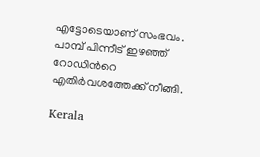എട്ടോടെയാണ് സംഭവം. പാമ്പ് പിന്നീട് ഇഴഞ്ഞ് റോഡിന്‍റെ എതിർവശത്തേക്ക് നീങ്ങി.

Kerala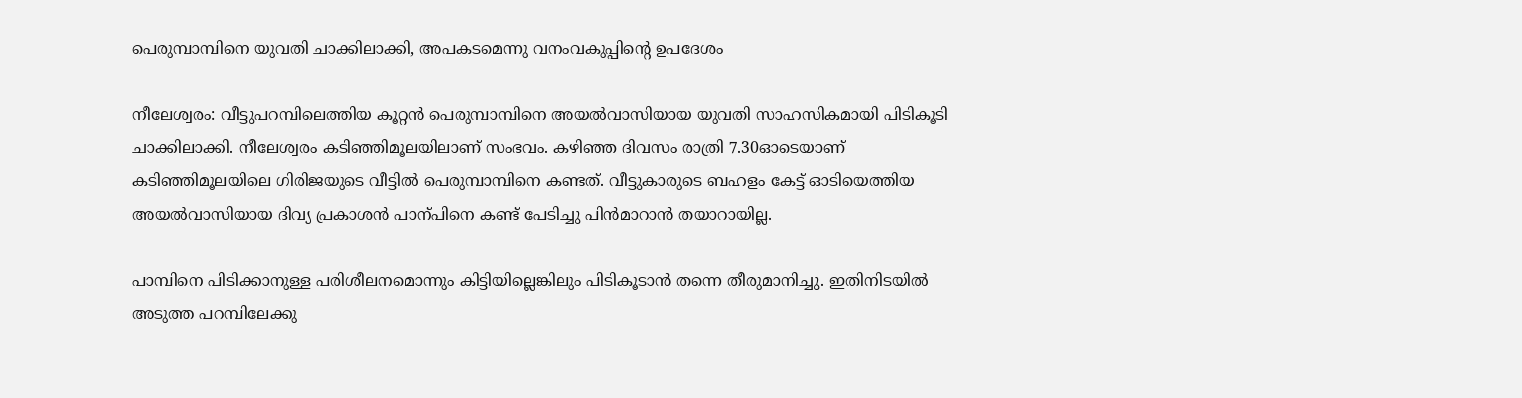പെരുമ്പാമ്പിനെ യുവതി ചാക്കിലാക്കി, അപകടമെന്നു വനംവകുപ്പിന്‍റെ ഉപദേശം

നീലേശ്വരം: വീട്ടുപറമ്പിലെത്തിയ കൂറ്റൻ പെരുമ്പാമ്പിനെ അയല്‍വാസിയായ യുവതി സാഹസികമായി പിടികൂടി ചാക്കിലാക്കി. നീലേശ്വരം കടിഞ്ഞിമൂലയിലാണ് സംഭവം. കഴിഞ്ഞ ദിവസം രാത്രി 7.30ഓടെയാണ് കടിഞ്ഞിമൂലയിലെ ഗിരിജയുടെ വീട്ടില്‍ പെരുമ്പാമ്പിനെ കണ്ടത്. വീട്ടുകാരുടെ ബഹളം കേട്ട് ഓടിയെത്തിയ അയല്‍വാസിയായ ദിവ്യ പ്രകാശന്‍ പാന്പിനെ കണ്ട് പേടിച്ചു പിൻമാറാൻ തയാറായില്ല.

പാമ്പിനെ പിടിക്കാനുള്ള പരിശീലനമൊന്നും കിട്ടിയില്ലെങ്കിലും പിടികൂടാൻ തന്നെ തീരുമാനിച്ചു. ഇതിനിടയില്‍ അടുത്ത പറമ്പിലേക്കു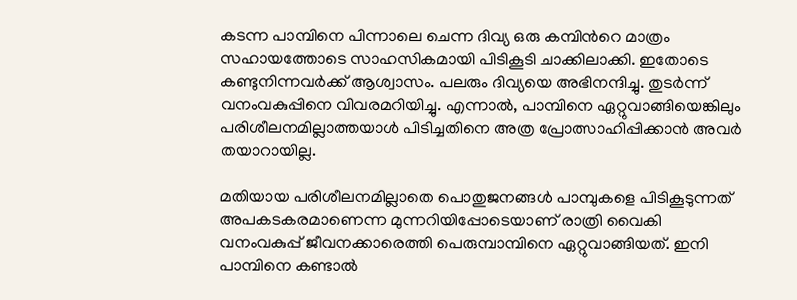കടന്ന പാമ്പിനെ പിന്നാലെ ചെന്ന ദിവ്യ ഒരു കമ്പിന്‍റെ മാത്രം സഹായത്തോടെ സാഹസികമായി പിടികൂടി ചാക്കിലാക്കി. ഇതോടെ കണ്ടുനിന്നവർക്ക് ആശ്വാസം. പലരും ദിവ്യയെ അഭിനന്ദിച്ചു. തുടര്‍ന്ന് വനംവകുപ്പിനെ വിവരമറിയിച്ചു. എന്നാൽ, പാമ്പിനെ ഏറ്റുവാങ്ങിയെങ്കിലും പരിശീലനമില്ലാത്തയാൾ പിടിച്ചതിനെ അത്ര പ്രോത്സാഹിപ്പിക്കാൻ അവർ തയാറായില്ല.

മതിയായ പരിശീലനമില്ലാതെ പൊതുജനങ്ങള്‍ പാമ്പുകളെ പിടികൂടുന്നത് അപകടകരമാണെന്ന മുന്നറിയിപ്പോടെയാണ് രാത്രി വൈകി വനംവകുപ്പ് ജീവനക്കാരെത്തി പെരുമ്പാമ്പിനെ ഏറ്റുവാങ്ങിയത്. ഇനി പാമ്പിനെ കണ്ടാൽ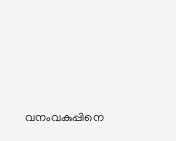വനംവകുപ്പിനെ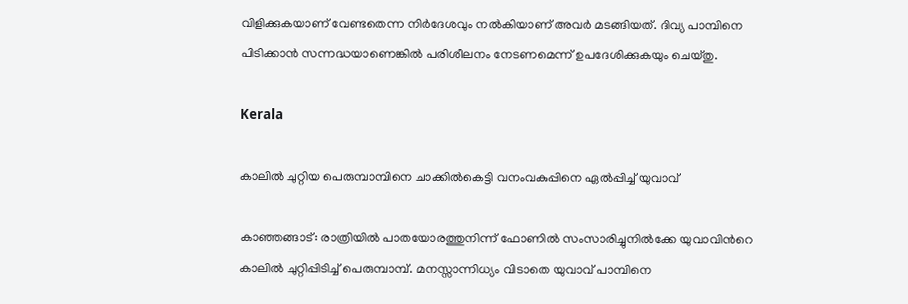വിളിക്കുകയാണ് വേണ്ടതെന്ന നിർദേശവും നൽകിയാണ് അവർ മടങ്ങിയത്. ദിവ്യ പാമ്പിനെ പിടിക്കാൻ സന്നദ്ധയാണെങ്കിൽ പരിശീലനം നേടണമെന്ന് ഉപദേശിക്കുകയും ചെയ്തു.

Kerala

കാലിൽ ചുറ്റിയ പെരുമ്പാമ്പിനെ ചാക്കിൽകെട്ടി വനംവകുപ്പിനെ ഏൽപ്പിച്ച് യുവാവ്

കാഞ്ഞങ്ങാട്: രാത്രിയിൽ പാതയോരത്തുനിന്ന് ഫോണിൽ സംസാരിച്ചുനിൽക്കേ യുവാവിന്‍റെ കാലിൽ ചുറ്റിപ്പിടിച്ച് പെരുമ്പാമ്പ്. മനസ്സാന്നിധ്യം വിടാതെ യുവാവ് പാമ്പിനെ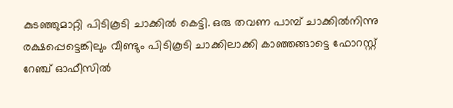കുടഞ്ഞുമാറ്റി പിടികൂടി ചാക്കിൽ കെട്ടി. ഒരു തവണ പാമ്പ് ചാക്കിൽനിന്നു രക്ഷപ്പെട്ടെങ്കിലും വീണ്ടും പിടികൂടി ചാക്കിലാക്കി കാഞ്ഞങ്ങാട്ടെ ഫോറസ്റ്റ് റേഞ്ച് ഓഫീസിൽ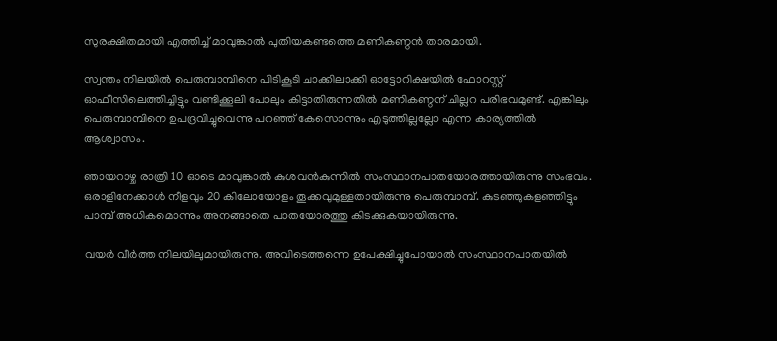സുരക്ഷിതമായി എത്തിച്ച് മാവുങ്കാൽ പുതിയകണ്ടത്തെ മണികണ്ഠൻ താരമായി.

സ്വന്തം നിലയിൽ പെരുമ്പാമ്പിനെ പിടികൂടി ചാക്കിലാക്കി ഓട്ടോറിക്ഷയിൽ ഫോറസ്റ്റ് ഓഫീസിലെത്തിച്ചിട്ടും വണ്ടിക്കൂലി പോലും കിട്ടാതിരുന്നതിൽ മണികണ്ഠന് ചില്ലറ പരിഭവമുണ്ട്. എങ്കിലും പെരുമ്പാമ്പിനെ ഉപദ്രവിച്ചുവെന്നു പറഞ്ഞ് കേസൊന്നും എടുത്തില്ലല്ലോ എന്ന കാര്യത്തിൽ ആശ്വാസം.

ഞായറാഴ്ച രാത്രി 10 ഓടെ മാവുങ്കാൽ കുശവൻകുന്നിൽ സംസ്ഥാനപാതയോരത്തായിരുന്നു സംഭവം.   ഒരാളിനേക്കാൾ നീളവും 20 കിലോയോളം തൂക്കവുമുള്ളതായിരുന്നു പെരുമ്പാമ്പ്. കുടഞ്ഞുകളഞ്ഞിട്ടും പാമ്പ് അധികമൊന്നും അനങ്ങാതെ പാതയോരത്തു കിടക്കുകയായിരുന്നു.

വയർ വീർത്ത നിലയിലുമായിരുന്നു. അവിടെത്തന്നെ ഉപേക്ഷിച്ചുപോയാൽ സംസ്ഥാനപാതയിൽ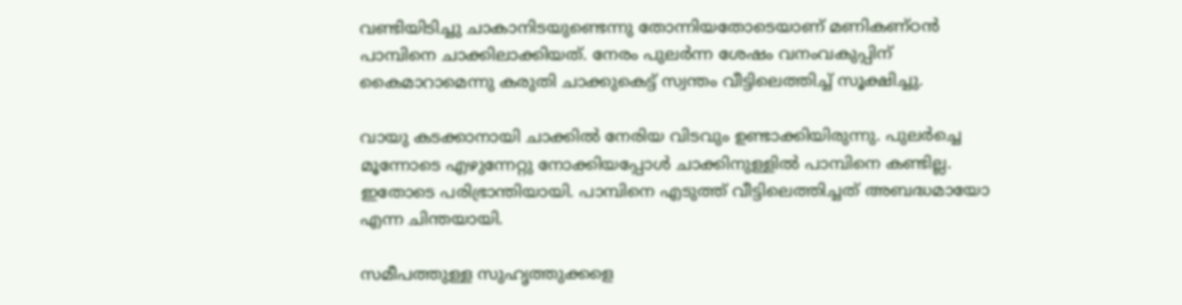വണ്ടിയിടിച്ചു ചാകാനിടയുണ്ടെന്നു തോന്നിയതോടെയാണ് മണികണ്ഠൻ പാമ്പിനെ ചാക്കിലാക്കിയത്. നേരം പുലർന്ന ശേഷം വനംവകുപ്പിന് കൈമാറാമെന്നു കരുതി ചാക്കുകെട്ട് സ്വന്തം വീട്ടിലെത്തിച്ച് സൂക്ഷിച്ചു.

വായു കടക്കാനായി ചാക്കിൽ നേരിയ വിടവും ഉണ്ടാക്കിയിരുന്നു. പുലർച്ചെ മൂന്നോടെ എഴുന്നേറ്റു നോക്കിയപ്പോൾ ചാക്കിനുള്ളിൽ പാമ്പിനെ കണ്ടില്ല. ഇതോടെ പരിഭ്രാന്തിയായി. പാമ്പിനെ എടുത്ത് വീട്ടിലെത്തിച്ചത് അബദ്ധമായോ എന്ന ചിന്തയായി.

സമീപത്തുള്ള സുഹൃത്തുക്കളെ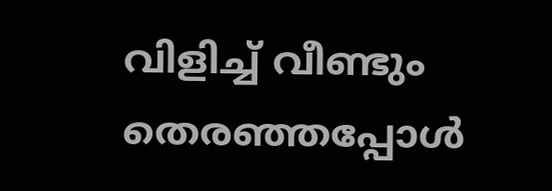വിളിച്ച് വീണ്ടും തെരഞ്ഞപ്പോൾ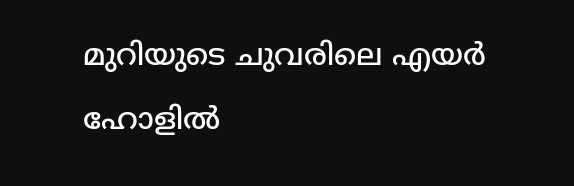മുറിയുടെ ചുവരിലെ എയർ ഹോളിൽ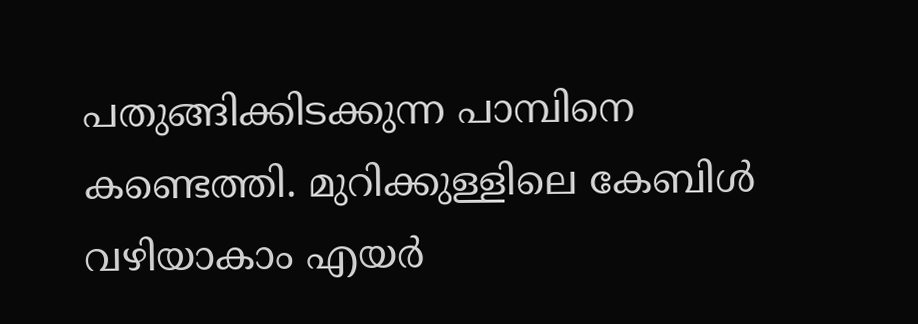പതുങ്ങിക്കിടക്കുന്ന പാമ്പിനെ കണ്ടെത്തി. മുറിക്കുള്ളിലെ കേബിൾ വഴിയാകാം എയർ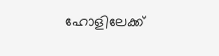ഹോളിലേക്ക്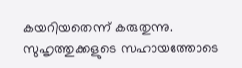കയറിയതെന്ന് കരുതുന്നു. സുഹൃത്തുക്കളുടെ സഹായത്തോടെ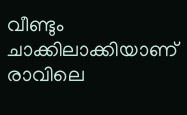വീണ്ടും ചാക്കിലാക്കിയാണ് രാവിലെ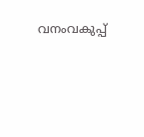വനംവകുപ്പ്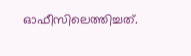ഓഫീസിലെത്തിച്ചത്.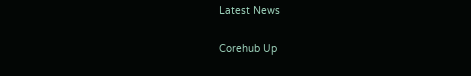Latest News

Corehub Up